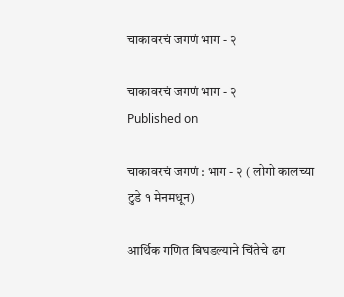चाकावरचं जगणं भाग - २

चाकावरचं जगणं भाग - २
Published on

चाकावरचं जगणं : भाग - २ ( लोगो कालच्या टुडे १ मेनमधून)

आर्थिक गणित बिघडल्याने चिंतेचे ढग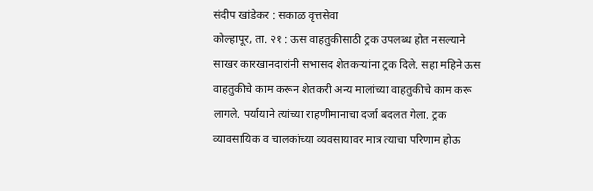संदीप खांडेकर : सकाळ वृत्तसेवा
कोल्हापूर, ता. २१ : ऊस वाहतुकीसाठी ट्रक उपलब्ध होत नसल्याने साखर कारखानदारांनी सभासद शेतकऱ्यांना ट्रक दिले. सहा महिने ऊस वाहतुकीचे काम करून शेतकरी अन्य मालांच्या वाहतुकीचे काम करू लागले. पर्यायाने त्यांच्या राहणीमानाचा दर्जा बदलत गेला. ट्रक व्यावसायिक व चालकांच्या व्यवसायावर मात्र त्याचा परिणाम होऊ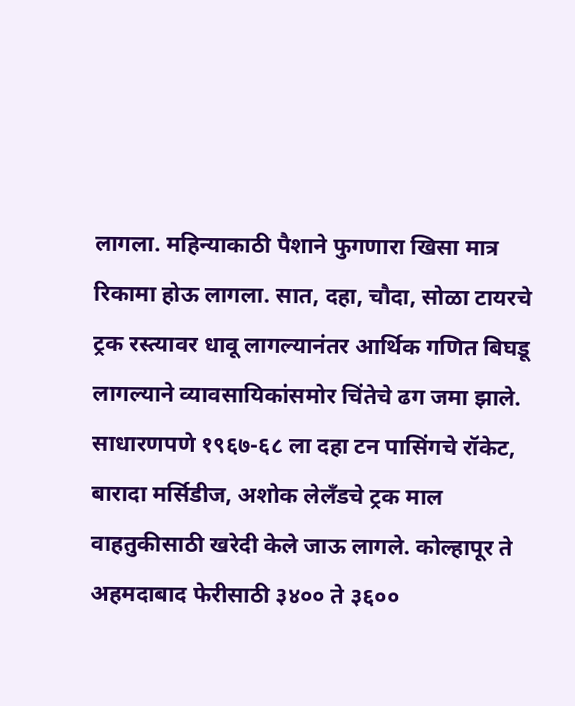लागला. महिन्याकाठी पैशाने फुगणारा खिसा मात्र रिकामा होऊ लागला. सात, दहा, चौदा, सोळा टायरचे ट्रक रस्त्यावर धावू लागल्यानंतर आर्थिक गणित बिघडू लागल्याने व्यावसायिकांसमोर चिंतेचे ढग जमा झाले.
साधारणपणे १९६७-६८ ला दहा टन पासिंगचे रॉकेट, बारादा मर्सिडीज, अशोक लेलँडचे ट्रक माल वाहतुकीसाठी खरेदी केले जाऊ लागले. कोल्हापूर ते अहमदाबाद फेरीसाठी ३४०० ते ३६००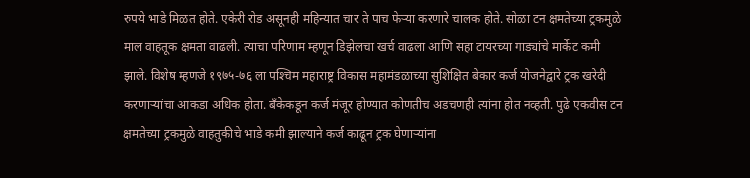रुपये भाडे मिळत होते. एकेरी रोड असूनही महिन्यात चार ते पाच फेऱ्या करणारे चालक होते. सोळा टन क्षमतेच्या ट्रकमुळे माल वाहतूक क्षमता वाढली. त्याचा परिणाम म्हणून डिझेलचा खर्च वाढला आणि सहा टायरच्या गाड्यांचे मार्केट कमी झाले. विशेष म्हणजे १९७५-७६ ला पश्‍चिम महाराष्ट्र विकास महामंडळाच्या सुशिक्षित बेकार कर्ज योजनेद्वारे ट्रक खरेदी करणाऱ्यांचा आकडा अधिक होता. बँकेकडून कर्ज मंजूर होण्यात कोणतीच अडचणही त्यांना होत नव्हती. पुढे एकवीस टन क्षमतेच्या ट्रकमुळे वाहतुकीचे भाडे कमी झाल्याने कर्ज काढून ट्रक घेणाऱ्यांना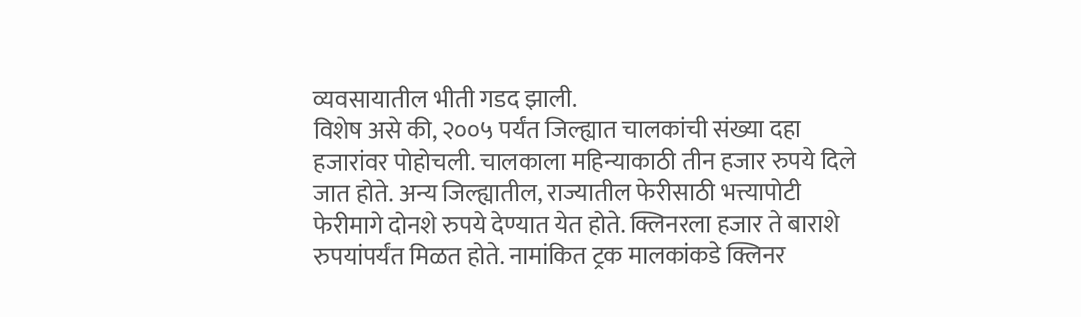व्यवसायातील भीती गडद झाली.
विशेष असे की, २००५ पर्यंत जिल्ह्यात चालकांची संख्या दहा हजारांवर पोहोचली. चालकाला महिन्याकाठी तीन हजार रुपये दिले जात होते. अन्य जिल्ह्यातील, राज्यातील फेरीसाठी भत्त्यापोटी फेरीमागे दोनशे रुपये देण्यात येत होते. क्लिनरला हजार ते बाराशे रुपयांपर्यंत मिळत होते. नामांकित ट्रक मालकांकडे क्लिनर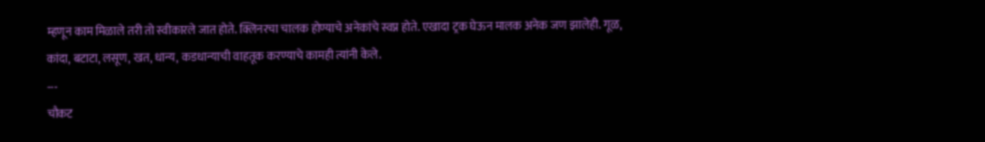म्हणून काम मिळाले तरी तो स्वीकारले जात होते. क्लिनरचा चालक होण्याचे अनेकांचे स्वप्न होते. एखादा ट्रक घेऊन मालक अनेक जण झालेही. गूळ, कांदा, बटाटा, लसूण, खत, धान्य, कडधान्याची वाहतूक करण्याचे कामही त्यांनी केले.
---
चौकट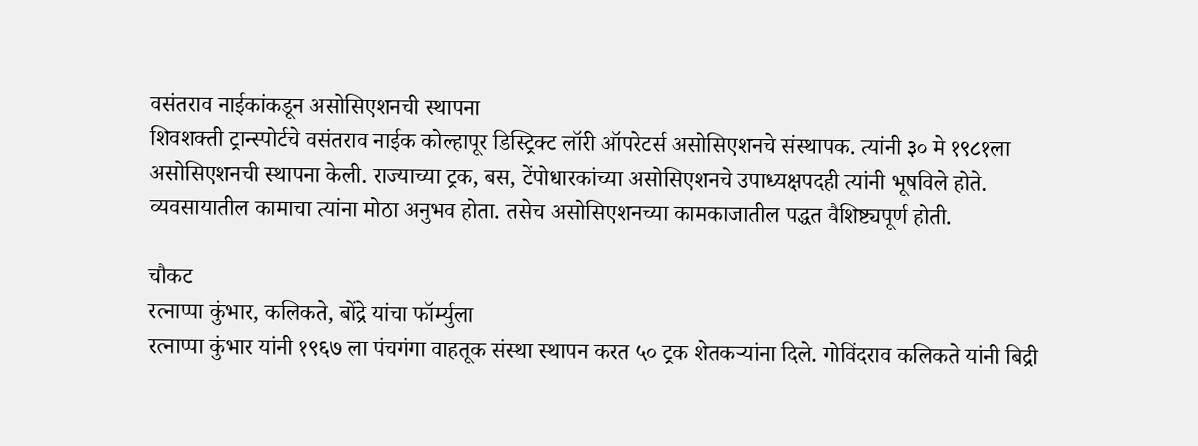वसंतराव नाईकांकडून असोसिएशनची स्थापना
शिवशक्ती ट्रान्स्पोर्टचे वसंतराव नाईक कोल्हापूर डिस्ट्रिक्ट लॉरी ऑपरेटर्स असोसिएशनचे संस्थापक. त्यांनी ३० मे १९८१ला असोसिएशनची स्थापना केली. राज्याच्या ट्रक, बस, टेंपोधारकांच्या असोसिएशनचे उपाध्यक्षपदही त्यांनी भूषविले होते. व्यवसायातील कामाचा त्यांना मोठा अनुभव होता. तसेच असोसिएशनच्या कामकाजातील पद्धत वैशिष्ट्यपूर्ण होती.

चौकट
रत्नाप्पा कुंभार, कलिकते, बोंद्रे यांचा फॉर्म्युला
रत्नाप्पा कुंभार यांनी १९६७ ला पंचगंगा वाहतूक संस्था स्थापन करत ५० ट्रक शेतकऱ्यांना दिले. गोविंदराव कलिकते यांनी बिद्री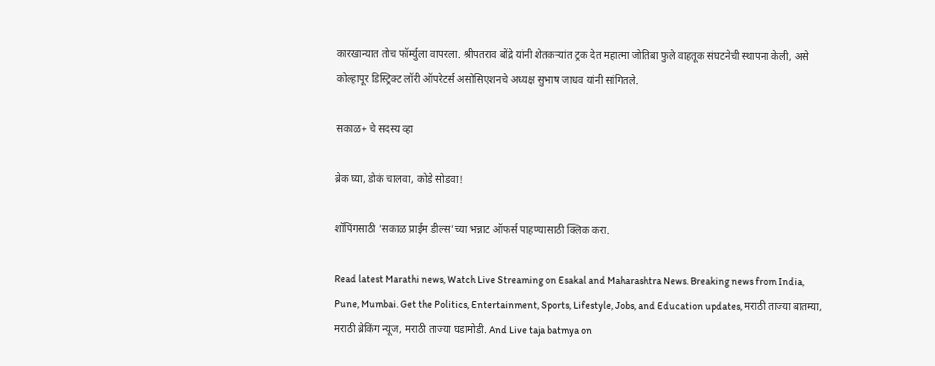कारखान्यात तोच फॉर्म्युला वापरला. श्रीपतराव बोंद्रे यांनी शेतकऱ्यांत ट्रक देत महात्मा जोतिबा फुले वाहतूक संघटनेची स्थापना केली, असे कोल्हापूर डिस्ट्रिक्ट लॉरी ऑपरेटर्स असोसिएशनचे अध्यक्ष सुभाष जाधव यांनी सांगितले.

सकाळ+ चे सदस्य व्हा

ब्रेक घ्या, डोकं चालवा, कोडे सोडवा!

शॉपिंगसाठी 'सकाळ प्राईम डील्स'च्या भन्नाट ऑफर्स पाहण्यासाठी क्लिक करा.

Read latest Marathi news, Watch Live Streaming on Esakal and Maharashtra News. Breaking news from India, Pune, Mumbai. Get the Politics, Entertainment, Sports, Lifestyle, Jobs, and Education updates, मराठी ताज्या बातम्या, मराठी ब्रेकिंग न्यूज, मराठी ताज्या घडामोडी. And Live taja batmya on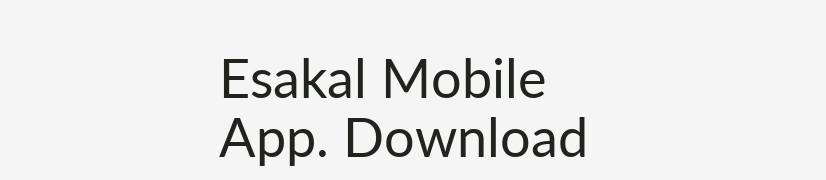Esakal Mobile App. Download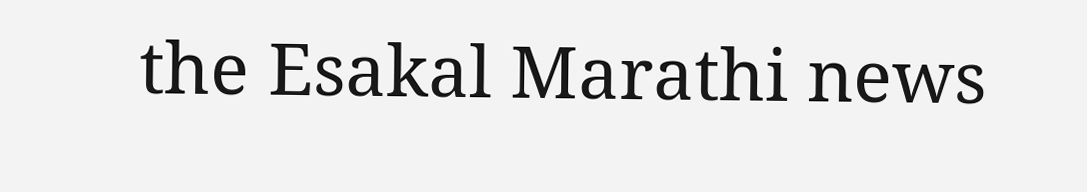the Esakal Marathi news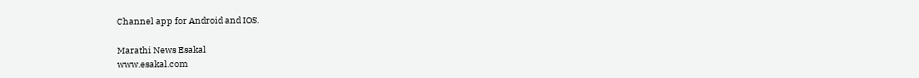Channel app for Android and IOS.

Marathi News Esakal
www.esakal.com